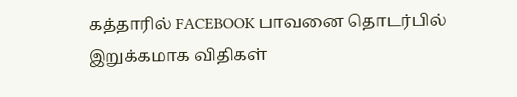கத்தாரில் FACEBOOK பாவனை தொடர்பில் இறுக்கமாக விதிகள்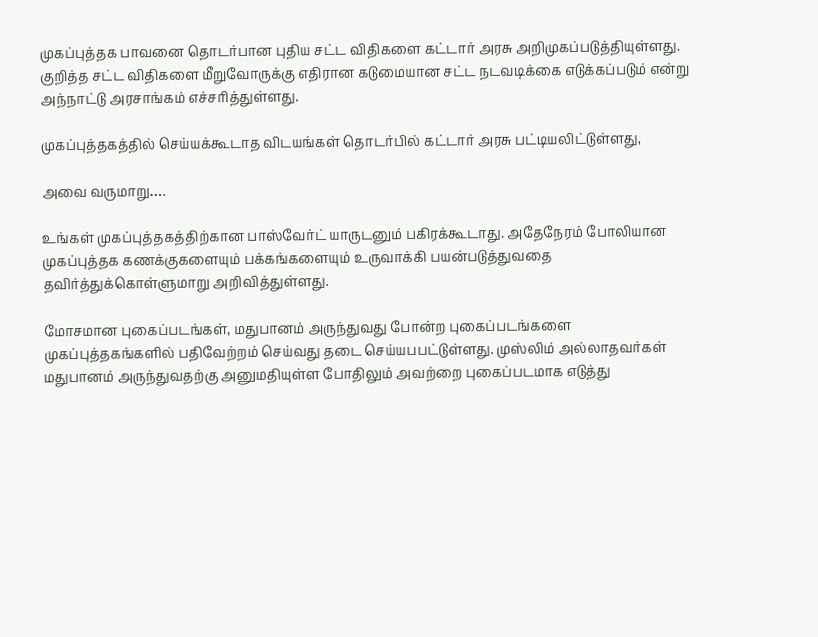முகப்புத்தக பாவனை தொடர்பான புதிய சட்ட விதிகளை கட்டார் அரசு அறிமுகப்படுத்தியுள்ளது. குறித்த சட்ட விதிகளை மீறுவோருக்கு எதிரான கடுமையான சட்ட நடவடிக்கை எடுக்கப்படும் என்று அந்நாட்டு அரசாங்கம் எச்சரித்துள்ளது.

முகப்புத்தகத்தில் செய்யக்கூடாத விடயங்கள் தொடர்பில் கட்டார் அரசு பட்டியலிட்டுள்ளது,

அவை வருமாறு….

உங்கள் முகப்புத்தகத்திற்கான பாஸ்வேர்ட் யாருடனும் பகிரக்கூடாது. அதேநேரம் போலியான முகப்புத்தக கணக்குகளையும் பக்கங்களையும் உருவாக்கி பயன்படுத்துவதை தவிர்த்துக்கொள்ளுமாறு அறிவித்துள்ளது.

மோசமான புகைப்படங்கள், மதுபானம் அருந்துவது போன்ற புகைப்படங்களை முகப்புத்தகங்களில் பதிவேற்றம் செய்வது தடை செய்யபபட்டுள்ளது. முஸ்லிம் அல்லாதவர்கள் மதுபானம் அருந்துவதற்கு அனுமதியுள்ள போதிலும் அவற்றை புகைப்படமாக எடுத்து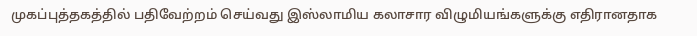முகப்புத்தகத்தில் பதிவேற்றம் செய்வது இஸ்லாமிய கலாசார விழுமியங்களுக்கு எதிரானதாக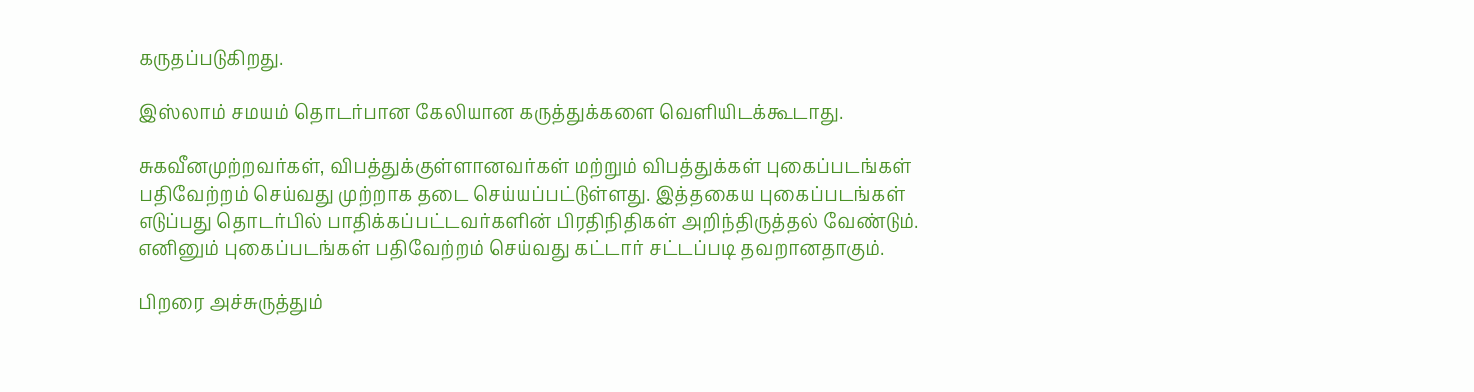கருதப்படுகிறது.

இஸ்லாம் சமயம் தொடர்பான கேலியான கருத்துக்களை வௌியிடக்கூடாது.

சுகவீனமுற்றவர்கள், விபத்துக்குள்ளானவர்கள் மற்றும் விபத்துக்கள் புகைப்படங்கள் பதிவேற்றம் செய்வது முற்றாக தடை செய்யப்பட்டுள்ளது. இத்தகைய புகைப்படங்கள் எடுப்பது தொடர்பில் பாதிக்கப்பட்டவர்களின் பிரதிநிதிகள் அறிந்திருத்தல் வேண்டும். எனினும் புகைப்படங்கள் பதிவேற்றம் செய்வது கட்டார் சட்டப்படி தவறானதாகும்.

பிறரை அச்சுருத்தும்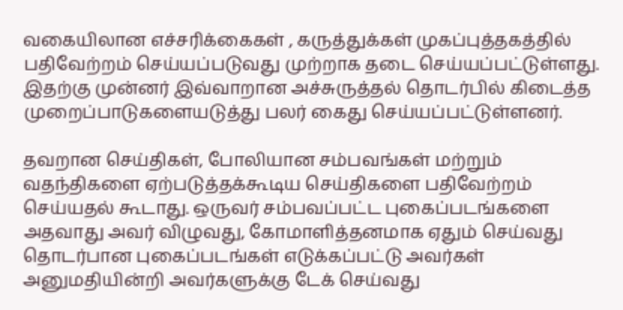வகையிலான எச்சரிக்கைகள் , கருத்துக்கள் முகப்புத்தகத்தில் பதிவேற்றம் செய்யப்படுவது முற்றாக தடை செய்யப்பட்டுள்ளது. இதற்கு முன்னர் இவ்வாறான அச்சுருத்தல் தொடர்பில் கிடைத்த முறைப்பாடுகளையடுத்து பலர் கைது செய்யப்பட்டுள்ளனர்.

தவறான செய்திகள், போலியான சம்பவங்கள் மற்றும் வதந்திகளை ஏற்படுத்தக்கூடிய செய்திகளை பதிவேற்றம் செய்யதல் கூடாது. ஒருவர் சம்பவப்பட்ட புகைப்படங்களை அதவாது அவர் விழுவது, கோமாளித்தனமாக ஏதும் செய்வது தொடர்பான புகைப்படங்கள் எடுக்கப்பட்டு அவர்கள் அனுமதியின்றி அவர்களுக்கு டேக் செய்வது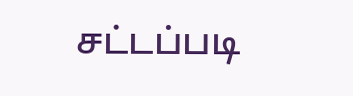சட்டப்படி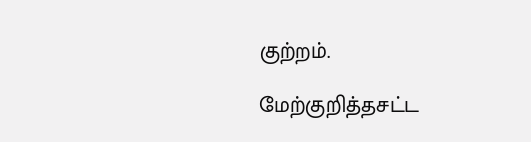குற்றம்.

மேற்குறித்தசட்ட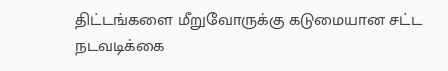திட்டங்களை மீறுவோருக்கு கடுமையான சட்ட நடவடிக்கை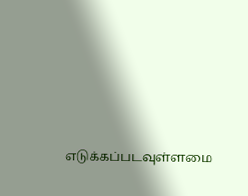எடுக்கப்படவுள்ளமை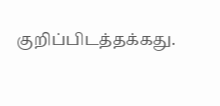குறிப்பிடத்தக்கது.